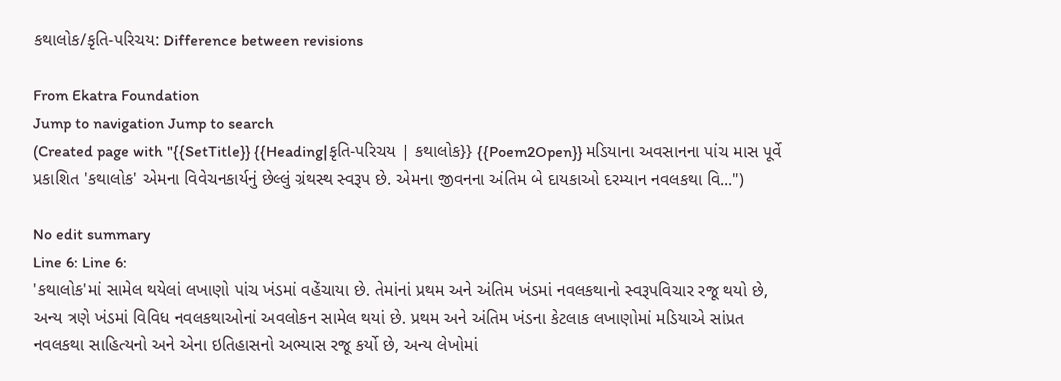કથાલોક/કૃતિ-પરિચય: Difference between revisions

From Ekatra Foundation
Jump to navigation Jump to search
(Created page with "{{SetTitle}} {{Heading|કૃતિ-પરિચય | કથાલોક}} {{Poem2Open}} મડિયાના અવસાનના પાંચ માસ પૂર્વે પ્રકાશિત 'કથાલોક' એમના વિવેચનકાર્યનું છેલ્લું ગ્રંથસ્થ સ્વરૂપ છે. એમના જીવનના અંતિમ બે દાયકાઓ દરમ્યાન નવલકથા વિ...")

No edit summary
Line 6: Line 6:
'કથાલોક'માં સામેલ થયેલાં લખાણો પાંચ ખંડમાં વહેંચાયા છે. તેમાંનાં પ્રથમ અને અંતિમ ખંડમાં નવલકથાનો સ્વરૂપવિચાર રજૂ થયો છે, અન્ય ત્રણે ખંડમાં વિવિધ નવલકથાઓનાં અવલોકન સામેલ થયાં છે. પ્રથમ અને અંતિમ ખંડના કેટલાક લખાણોમાં મડિયાએ સાંપ્રત નવલકથા સાહિત્યનો અને એના ઇતિહાસનો અભ્યાસ રજૂ કર્યો છે, અન્ય લેખોમાં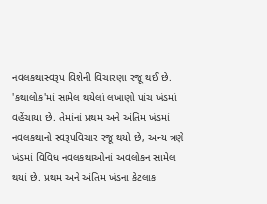નવલકથાસ્વરૂપ વિશેની વિચારણા રજૂ થઈ છે.
'કથાલોક'માં સામેલ થયેલાં લખાણો પાંચ ખંડમાં વહેંચાયા છે. તેમાંનાં પ્રથમ અને અંતિમ ખંડમાં નવલકથાનો સ્વરૂપવિચાર રજૂ થયો છે, અન્ય ત્રણે ખંડમાં વિવિધ નવલકથાઓનાં અવલોકન સામેલ થયાં છે. પ્રથમ અને અંતિમ ખંડના કેટલાક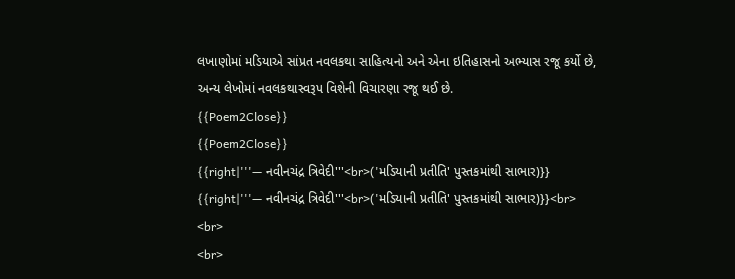લખાણોમાં મડિયાએ સાંપ્રત નવલકથા સાહિત્યનો અને એના ઇતિહાસનો અભ્યાસ રજૂ કર્યો છે, અન્ય લેખોમાં નવલકથાસ્વરૂપ વિશેની વિચારણા રજૂ થઈ છે.
{{Poem2Close}}
{{Poem2Close}}
{{right|'''— નવીનચંદ્ર ત્રિવેદી'''<br>('મડિયાની પ્રતીતિ' પુસ્તકમાંથી સાભાર)}}
{{right|'''— નવીનચંદ્ર ત્રિવેદી'''<br>('મડિયાની પ્રતીતિ' પુસ્તકમાંથી સાભાર)}}<br>
<br>
<br>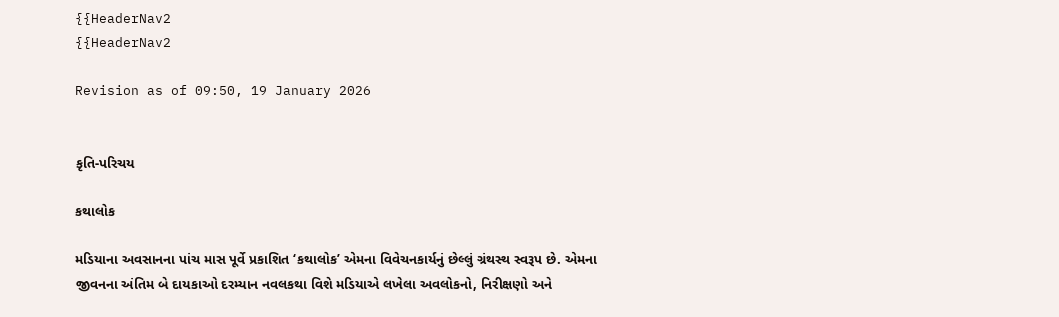{{HeaderNav2
{{HeaderNav2

Revision as of 09:50, 19 January 2026


કૃતિ-પરિચય

કથાલોક

મડિયાના અવસાનના પાંચ માસ પૂર્વે પ્રકાશિત ‘કથાલોક’ એમના વિવેચનકાર્યનું છેલ્લું ગ્રંથસ્થ સ્વરૂપ છે. એમના જીવનના અંતિમ બે દાયકાઓ દરમ્યાન નવલકથા વિશે મડિયાએ લખેલા અવલોકનો, નિરીક્ષણો અને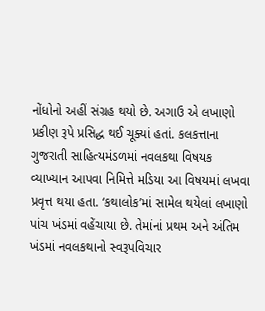નોંધોનો અહીં સંગ્રહ થયો છે. અગાઉ એ લખાણો પ્રકીણ રૂપે પ્રસિદ્ધ થઈ ચૂક્યાં હતાં. કલકત્તાના ગુજરાતી સાહિત્યમંડળમાં નવલકથા વિષયક વ્યાખ્યાન આપવા નિમિત્તે મડિયા આ વિષયમાં લખવા પ્રવૃત્ત થયા હતા. ‘કથાલોક’માં સામેલ થયેલાં લખાણો પાંચ ખંડમાં વહેંચાયા છે. તેમાંનાં પ્રથમ અને અંતિમ ખંડમાં નવલકથાનો સ્વરૂપવિચાર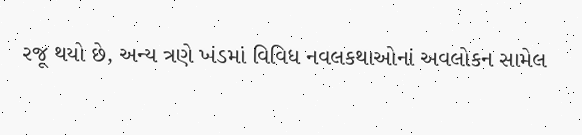રજૂ થયો છે, અન્ય ત્રણે ખંડમાં વિવિધ નવલકથાઓનાં અવલોકન સામેલ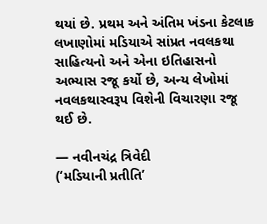થયાં છે. પ્રથમ અને અંતિમ ખંડના કેટલાક લખાણોમાં મડિયાએ સાંપ્રત નવલકથા સાહિત્યનો અને એના ઇતિહાસનો અભ્યાસ રજૂ કર્યો છે, અન્ય લેખોમાં નવલકથાસ્વરૂપ વિશેની વિચારણા રજૂ થઈ છે.

— નવીનચંદ્ર ત્રિવેદી
(‘મડિયાની પ્રતીતિ’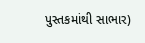પુસ્તકમાંથી સાભાર)